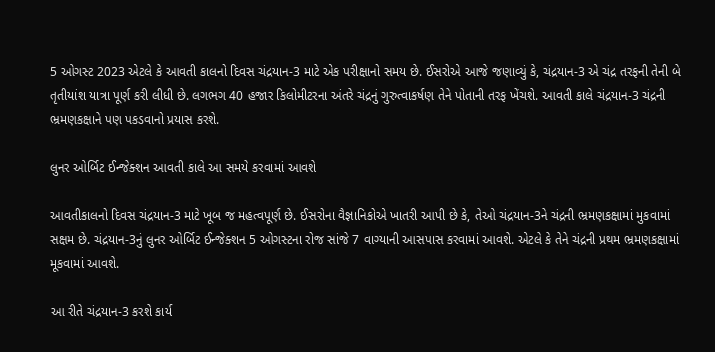5 ઓગસ્ટ 2023 એટલે કે આવતી કાલનો દિવસ ચંદ્રયાન-3 માટે એક પરીક્ષાનો સમય છે. ઈસરોએ આજે જણાવ્યું કે, ચંદ્રયાન-3 એ ચંદ્ર તરફની તેની બે તૃતીયાંશ યાત્રા પૂર્ણ કરી લીધી છે. લગભગ 40 હજાર કિલોમીટરના અંતરે ચંદ્રનું ગુરુત્વાકર્ષણ તેને પોતાની તરફ ખેંચશે. આવતી કાલે ચંદ્રયાન-3 ચંદ્રની ભ્રમણકક્ષાને પણ પકડવાનો પ્રયાસ કરશે.

લુનર ઓર્બિટ ઈન્જેક્શન આવતી કાલે આ સમયે કરવામાં આવશે

આવતીકાલનો દિવસ ચંદ્રયાન-3 માટે ખૂબ જ મહત્વપૂર્ણ છે. ઈસરોના વૈજ્ઞાનિકોએ ખાતરી આપી છે કે, તેઓ ચંદ્રયાન-3ને ચંદ્રની ભ્રમણકક્ષામાં મુકવામાં સક્ષમ છે. ચંદ્રયાન-3નું લુનર ઓર્બિટ ઈન્જેક્શન 5 ઓગસ્ટના રોજ સાંજે 7 વાગ્યાની આસપાસ કરવામાં આવશે. એટલે કે તેને ચંદ્રની પ્રથમ ભ્રમણકક્ષામાં મૂકવામાં આવશે.

આ રીતે ચંદ્રયાન-3 કરશે કાર્ય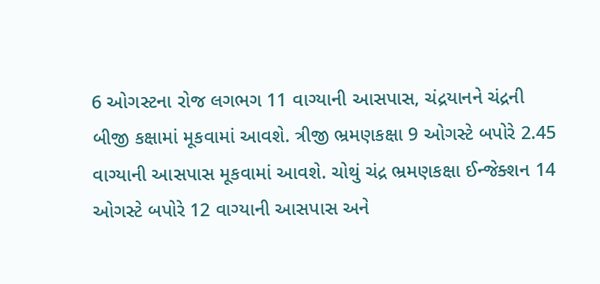6 ઓગસ્ટના રોજ લગભગ 11 વાગ્યાની આસપાસ, ચંદ્રયાનને ચંદ્રની બીજી કક્ષામાં મૂકવામાં આવશે. ત્રીજી ભ્રમણકક્ષા 9 ઓગસ્ટે બપોરે 2.45 વાગ્યાની આસપાસ મૂકવામાં આવશે. ચોથું ચંદ્ર ભ્રમણકક્ષા ઈન્જેક્શન 14 ઓગસ્ટે બપોરે 12 વાગ્યાની આસપાસ અને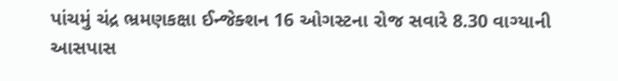પાંચમું ચંદ્ર ભ્રમણકક્ષા ઈન્જેક્શન 16 ઓગસ્ટના રોજ સવારે 8.30 વાગ્યાની આસપાસ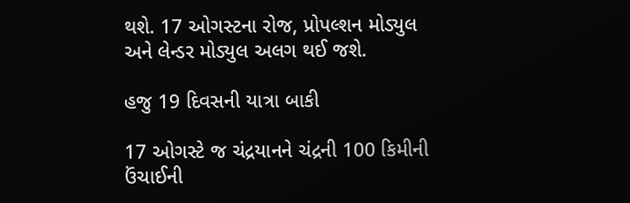થશે. 17 ઓગસ્ટના રોજ, પ્રોપલ્શન મોડ્યુલ અને લેન્ડર મોડ્યુલ અલગ થઈ જશે.

હજુ 19 દિવસની યાત્રા બાકી

17 ઓગસ્ટે જ ચંદ્રયાનને ચંદ્રની 100 કિમીની ઉંચાઈની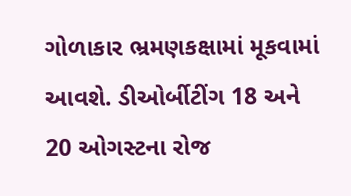ગોળાકાર ભ્રમણકક્ષામાં મૂકવામાં આવશે. ડીઓર્બીટીંગ 18 અને 20 ઓગસ્ટના રોજ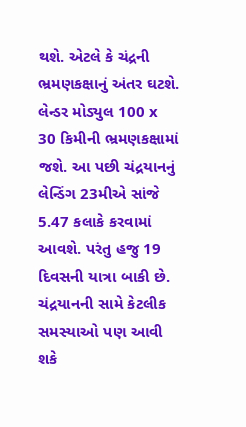થશે. એટલે કે ચંદ્રની ભ્રમણકક્ષાનું અંતર ઘટશે. લેન્ડર મોડ્યુલ 100 x 30 કિમીની ભ્રમણકક્ષામાં જશે. આ પછી ચંદ્રયાનનું લેન્ડિંગ 23મીએ સાંજે 5.47 કલાકે કરવામાં આવશે. પરંતુ હજુ 19 દિવસની યાત્રા બાકી છે. ચંદ્રયાનની સામે કેટલીક સમસ્યાઓ પણ આવી શકે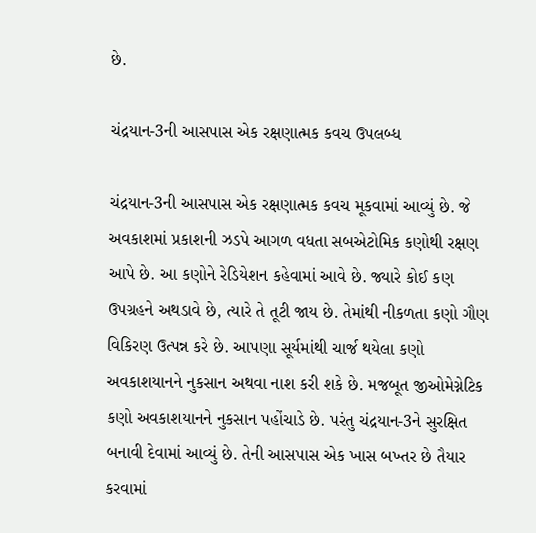છે.

ચંદ્રયાન-3ની આસપાસ એક રક્ષણાત્મક કવચ ઉપલબ્ધ

ચંદ્રયાન-3ની આસપાસ એક રક્ષણાત્મક કવચ મૂકવામાં આવ્યું છે. જે અવકાશમાં પ્રકાશની ઝડપે આગળ વધતા સબએટોમિક કણોથી રક્ષણ આપે છે. આ કણોને રેડિયેશન કહેવામાં આવે છે. જ્યારે કોઈ કણ ઉપગ્રહને અથડાવે છે, ત્યારે તે તૂટી જાય છે. તેમાંથી નીકળતા કણો ગૌણ વિકિરણ ઉત્પન્ન કરે છે. આપણા સૂર્યમાંથી ચાર્જ થયેલા કણો અવકાશયાનને નુકસાન અથવા નાશ કરી શકે છે. મજબૂત જીઓમેગ્નેટિક કણો અવકાશયાનને નુકસાન પહોંચાડે છે. પરંતુ ચંદ્રયાન-3ને સુરક્ષિત બનાવી દેવામાં આવ્યું છે. તેની આસપાસ એક ખાસ બખ્તર છે તૈયાર કરવામાં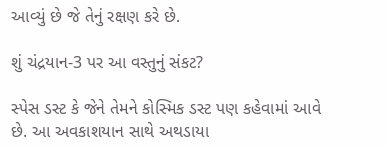આવ્યું છે જે તેનું રક્ષણ કરે છે.

શું ચંદ્રયાન-3 પર આ વસ્તુનું સંકટ?

સ્પેસ ડસ્ટ કે જેને તેમને કોસ્મિક ડસ્ટ પણ કહેવામાં આવે છે. આ અવકાશયાન સાથે અથડાયા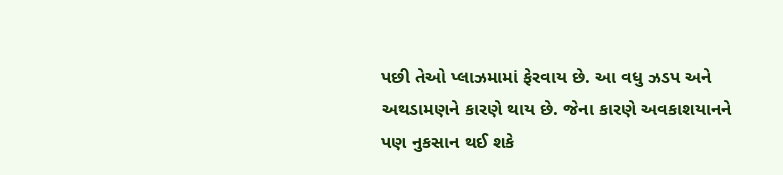પછી તેઓ પ્લાઝમામાં ફેરવાય છે. આ વધુ ઝડપ અને અથડામણને કારણે થાય છે. જેના કારણે અવકાશયાનને પણ નુકસાન થઈ શકે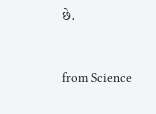છે.



from Science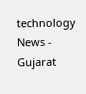technology News - Gujarat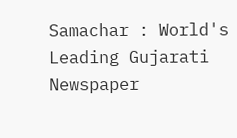Samachar : World's Leading Gujarati Newspaper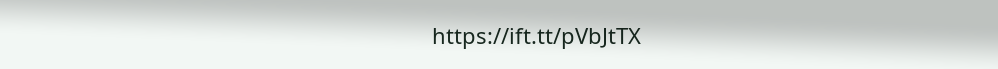https://ift.tt/pVbJtTX